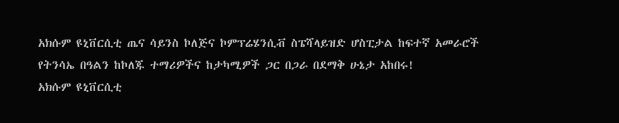አክሱም ዩኒቨርሲቲ ጤና ሳይንስ ኮለጅና ኮምፕሬሄንሲቭ ስፔሻላይዝድ ሆስፒታል ከፍተኛ አመራሮች የትንሳኤ በዓልን ከኮለጁ ተማሪዎችና ከታካሚዎች ጋር በጋራ በደማቅ ሁኔታ አከበሩ!
አክሱም ዩኒቨርሲቲ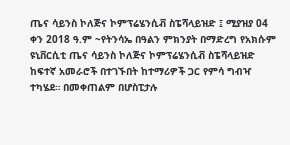ጤና ሳይንስ ኮለጅና ኮምፕሬሄንሲቭ ስፔሻላይዝድ ፤ ሚያዝያ 04 ቀን 2018 ዓ.ም ~የትንሳኤ በዓልን ምክንያት በማድረግ የአክሱም ዩኒቨርሲቲ ጤና ሳይንስ ኮለጅና ኮምፕሬሄንሲቭ ስፔሻላይዝድ ከፍተኛ አመራሮች በተገኙበት ከተማሪዎች ጋር የምሳ ግብዣ ተካሄደ። በመቀጠልም በሆስፒታሉ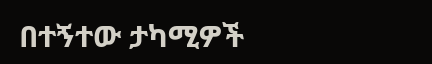በተኝተው ታካሚዎች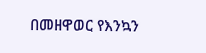በመዘዋወር የእንኳን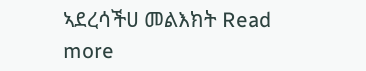ኣደረሳችሀ መልእክት Read more